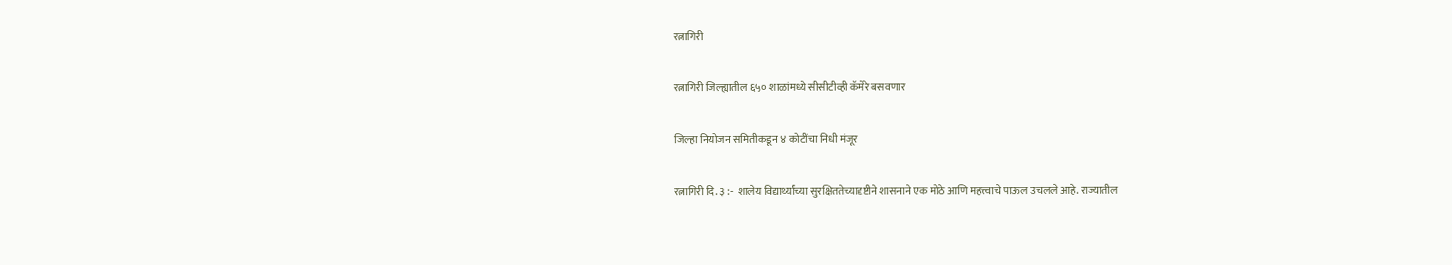रत्नागिरी

रत्नागिरी जिल्ह्यातील ६५० शाळांमध्ये सीसीटीव्ही कॅमेरे बसवणार

जिल्हा नियोजन समितीकडून ४ कोटींचा निधी मंजूर

रत्नागिरी दि. ३ :-  शालेय विद्यार्थ्यांच्या सुरक्षिततेच्यादृष्टीने शासनाने एक मोठे आणि महत्त्वाचे पाऊल उचलले आहे. राज्यातील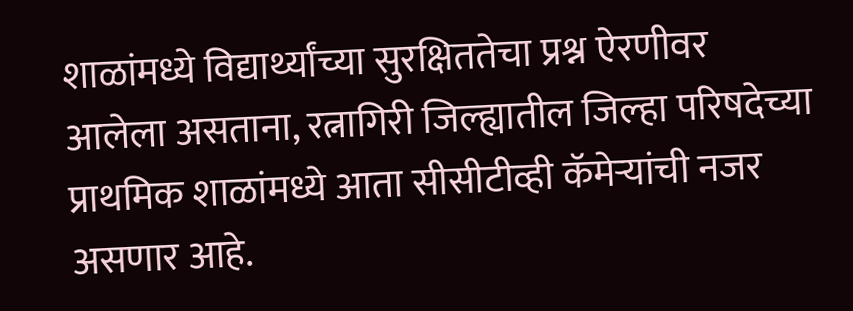शाळांमध्ये विद्यार्थ्यांच्या सुरक्षिततेचा प्रश्न ऐरणीवर आलेला असताना, रत्नागिरी जिल्ह्यातील जिल्हा परिषदेच्या प्राथमिक शाळांमध्ये आता सीसीटीव्ही कॅमेऱ्यांची नजर असणार आहे.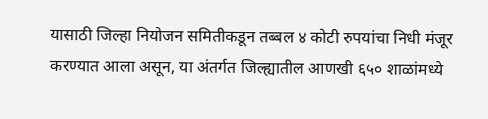यासाठी जिल्हा नियोजन समितीकडून तब्बल ४ कोटी रुपयांचा निधी मंजूर करण्यात आला असून, या अंतर्गत जिल्ह्यातील आणखी ६५० शाळांमध्ये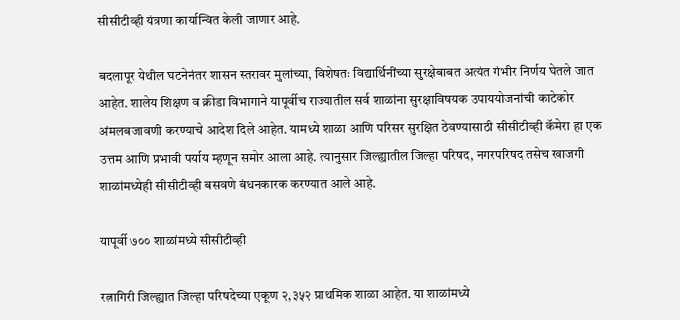सीसीटीव्ही यंत्रणा कार्यान्वित केली जाणार आहे.

बदलापूर येथील घटनेनंतर शासन स्तरावर मुलांच्या, विशेषतः विद्यार्थिनींच्या सुरक्षेबाबत अत्यंत गंभीर निर्णय घेतले जात आहेत. शालेय शिक्षण व क्रीडा विभागाने यापूर्वीच राज्यातील सर्व शाळांना सुरक्षाविषयक उपाययोजनांची काटेकोर अंमलबजावणी करण्याचे आदेश दिले आहेत. यामध्ये शाळा आणि परिसर सुरक्षित ठेवण्यासाठी सीसीटीव्ही कॅमेरा हा एक उत्तम आणि प्रभावी पर्याय म्हणून समोर आला आहे. त्यानुसार जिल्ह्यातील जिल्हा परिषद, नगरपरिषद तसेच खाजगी शाळांमध्येही सीसीटीव्ही बसवणे बंधनकारक करण्यात आले आहे.

यापूर्वी ७०० शाळांमध्ये सीसीटीव्ही

रत्नागिरी जिल्ह्यात जिल्हा परिषदेच्या एकूण २,३५२ प्राथमिक शाळा आहेत. या शाळांमध्ये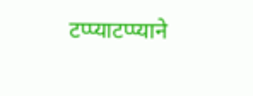टप्प्याटप्प्याने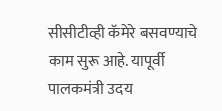सीसीटीव्ही कॅमेरे बसवण्याचे काम सुरू आहे. यापूर्वी पालकमंत्री उदय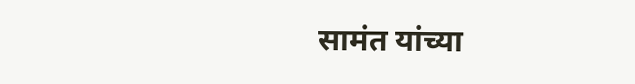सामंत यांच्या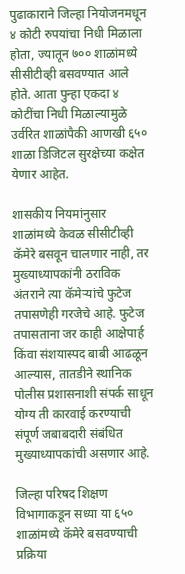पुढाकाराने जिल्हा नियोजनमधून ४ कोटी रुपयांचा निधी मिळाला होता, ज्यातून ७०० शाळांमध्ये सीसीटीव्ही बसवण्यात आले होते. आता पुन्हा एकदा ४ कोटींचा निधी मिळाल्यामुळे उर्वरित शाळांपैकी आणखी ६५० शाळा डिजिटल सुरक्षेच्या कक्षेत येणार आहेत.

शासकीय नियमांनुसार शाळांमध्ये केवळ सीसीटीव्ही कॅमेरे बसवून चालणार नाही, तर मुख्याध्यापकांनी ठराविक अंतराने त्या कॅमेऱ्यांचे फुटेज तपासणेही गरजेचे आहे. फुटेज तपासताना जर काही आक्षेपार्ह किंवा संशयास्पद बाबी आढळून आल्यास, तातडीने स्थानिक पोलीस प्रशासनाशी संपर्क साधून योग्य ती कारवाई करण्याची संपूर्ण जबाबदारी संबंधित मुख्याध्यापकांची असणार आहे.

जिल्हा परिषद शिक्षण विभागाकडून सध्या या ६५० शाळांमध्ये कॅमेरे बसवण्याची प्रक्रिया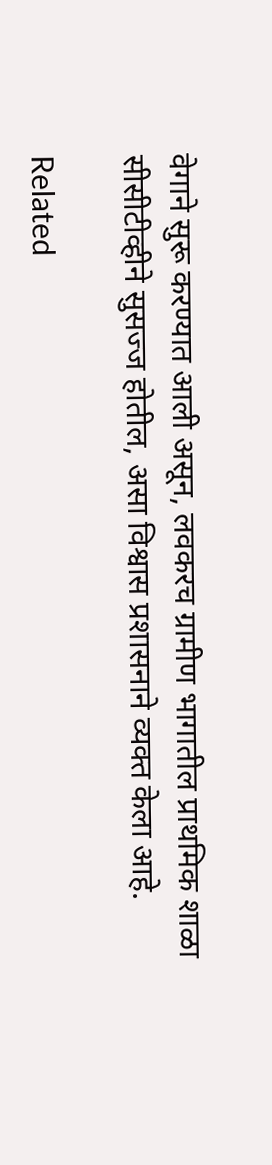वेगाने सुरू करण्यात आली असून, लवकरच ग्रामीण भागातील प्राथमिक शाळा सीसीटीव्हीने सुसज्ज होतील, असा विश्वास प्रशासनाने व्यक्त केला आहे.

Related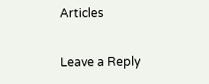Articles

Leave a Reply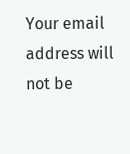Your email address will not be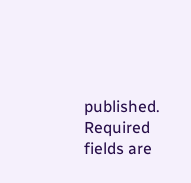published. Required fields are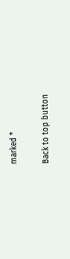marked *

Back to top button